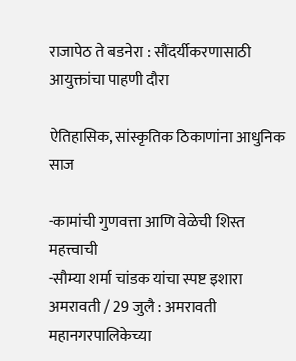राजापेठ ते बडनेरा : सौंदर्यीकरणासाठी आयुक्तांचा पाहणी दौरा

ऐतिहासिक, सांस्कृतिक ठिकाणांना आधुनिक साज

-कामांची गुणवत्ता आणि वेळेची शिस्त महत्त्वाची
-सौम्या शर्मा चांडक यांचा स्पष्ट इशारा
अमरावती / 29 जुलै : अमरावती महानगरपालिकेच्या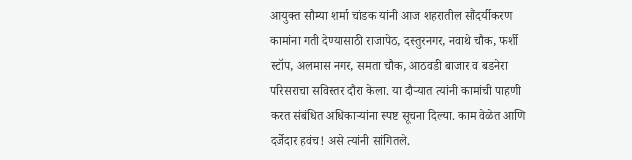आयुक्त सौम्या शर्मा चांडक यांनी आज शहरातील सौंदर्यीकरण कामांना गती देण्यासाठी राजापेठ, दस्तुरनगर, नवाथे चौक, फर्शी स्टॉप, अलमास नगर, समता चौक, आठवडी बाजार व बडनेरा परिसराचा सविस्तर दौरा केला. या दौर्‍यात त्यांनी कामांची पाहणी करत संबंधित अधिकार्‍यांना स्पष्ट सूचना दिल्या. काम वेळेत आणि दर्जेदार हवंच! असे त्यांनी सांगितले.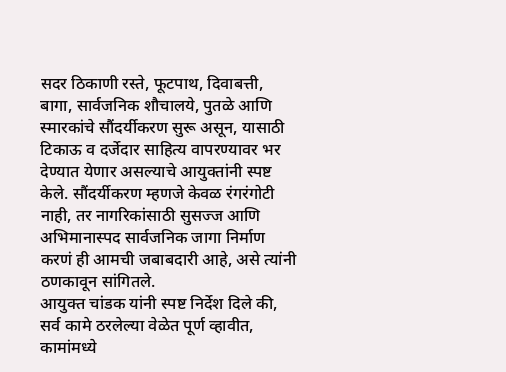सदर ठिकाणी रस्ते, फूटपाथ, दिवाबत्ती, बागा, सार्वजनिक शौचालये, पुतळे आणि स्मारकांचे सौंदर्यीकरण सुरू असून, यासाठी टिकाऊ व दर्जेदार साहित्य वापरण्यावर भर देण्यात येणार असल्याचे आयुक्तांनी स्पष्ट केले. सौंदर्यीकरण म्हणजे केवळ रंगरंगोटी नाही, तर नागरिकांसाठी सुसज्ज आणि अभिमानास्पद सार्वजनिक जागा निर्माण करणं ही आमची जबाबदारी आहे, असे त्यांनी ठणकावून सांगितले.
आयुक्त चांडक यांनी स्पष्ट निर्देश दिले की, सर्व कामे ठरलेल्या वेळेत पूर्ण व्हावीत, कामांमध्ये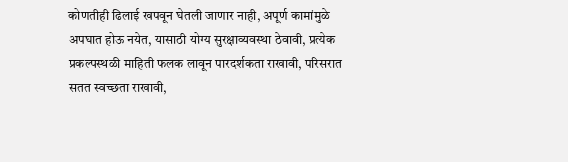कोणतीही ढिलाई खपवून घेतली जाणार नाही, अपूर्ण कामांमुळे अपघात होऊ नयेत, यासाठी योग्य सुरक्षाव्यवस्था ठेवावी, प्रत्येक प्रकल्पस्थळी माहिती फलक लावून पारदर्शकता राखावी, परिसरात सतत स्वच्छता राखावी,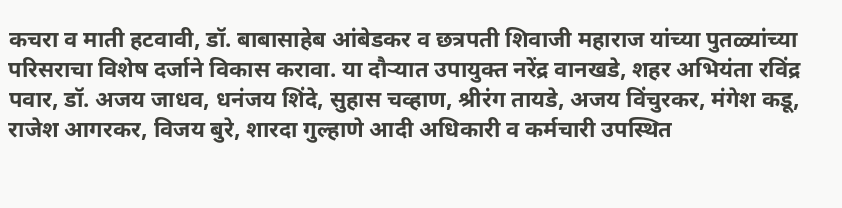कचरा व माती हटवावी, डॉ. बाबासाहेब आंबेडकर व छत्रपती शिवाजी महाराज यांच्या पुतळ्यांच्या परिसराचा विशेष दर्जाने विकास करावा. या दौर्‍यात उपायुक्त नरेंद्र वानखडे, शहर अभियंता रविंद्र पवार, डॉ. अजय जाधव, धनंजय शिंदे, सुहास चव्हाण, श्रीरंग तायडे, अजय विंचुरकर, मंगेश कडू, राजेश आगरकर, विजय बुरे, शारदा गुल्हाणे आदी अधिकारी व कर्मचारी उपस्थित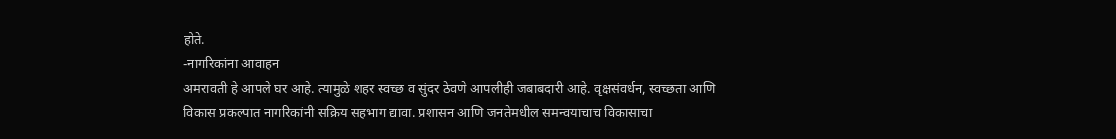होते.
-नागरिकांना आवाहन
अमरावती हे आपले घर आहे. त्यामुळे शहर स्वच्छ व सुंदर ठेवणे आपलीही जबाबदारी आहे. वृक्षसंवर्धन, स्वच्छता आणि विकास प्रकल्पात नागरिकांनी सक्रिय सहभाग द्यावा. प्रशासन आणि जनतेमधील समन्वयाचाच विकासाचा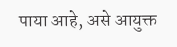पाया आहे, असे आयुक्त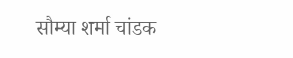सौम्या शर्मा चांडक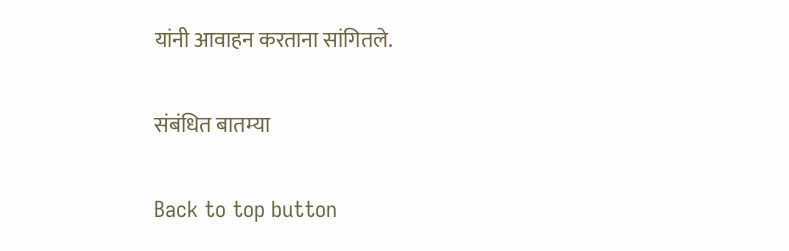यांनी आवाहन करताना सांगितले.

संबंधित बातम्या

Back to top button